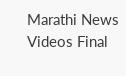Marathi News Videos Final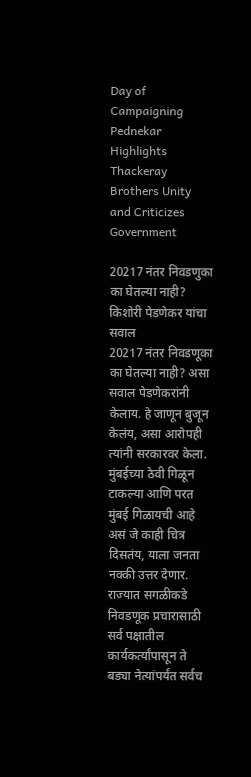Day of Campaigning Pednekar Highlights Thackeray Brothers Unity and Criticizes Government

20217 नंतर निवडणुका का घेतल्या नाही? किशोरी पेडणेकर यांचा सवाल
20217 नंतर निवडणूका का घेतल्या नाही? असा सवाल पेडणेकरांनी केलाय. हे जाणून बुजून केलंय, असा आरोपही त्यांनी सरकारवर केला. मुंबईच्या ठेवी गिळून टाकल्या आणि परत मुंबई गिळायची आहे असं जे काही चित्र दिसतंय, याला जनता नक्की उत्तर देणार.
राज्यात सगळीकडे निवडणूक प्रचारासाठी सर्व पक्षातील कार्यकर्त्यांपासून ते बड्या नेत्यांपर्यंत सर्वच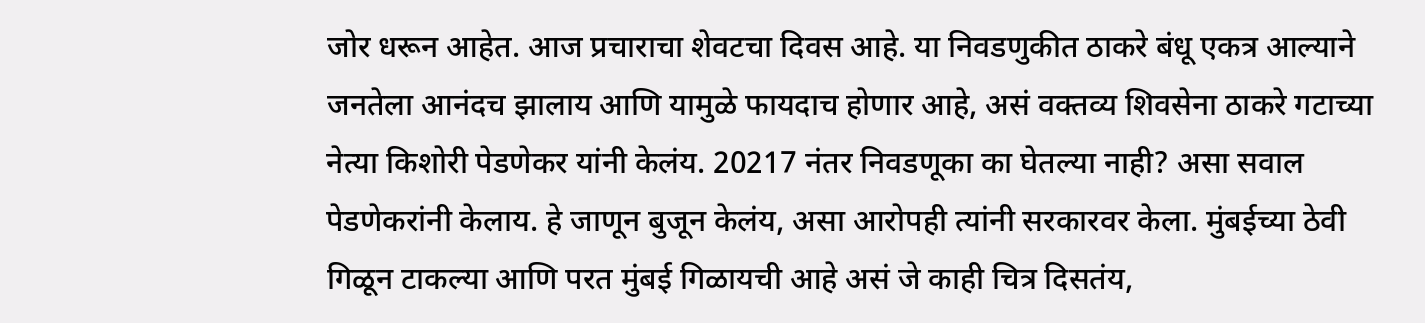जोर धरून आहेत. आज प्रचाराचा शेवटचा दिवस आहे. या निवडणुकीत ठाकरे बंधू एकत्र आल्याने जनतेला आनंदच झालाय आणि यामुळे फायदाच होणार आहे, असं वक्तव्य शिवसेना ठाकरे गटाच्या नेत्या किशोरी पेडणेकर यांनी केलंय. 20217 नंतर निवडणूका का घेतल्या नाही? असा सवाल पेडणेकरांनी केलाय. हे जाणून बुजून केलंय, असा आरोपही त्यांनी सरकारवर केला. मुंबईच्या ठेवी गिळून टाकल्या आणि परत मुंबई गिळायची आहे असं जे काही चित्र दिसतंय,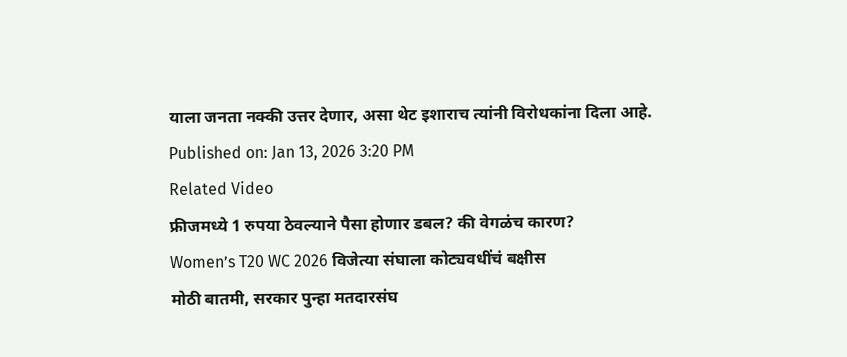याला जनता नक्की उत्तर देणार, असा थेट इशाराच त्यांनी विरोधकांना दिला आहे.
Published on: Jan 13, 2026 3:20 PM
Related Video
फ्रीजमध्ये 1 रुपया ठेवल्याने पैसा होणार डबल? की वेगळंच कारण?
Women’s T20 WC 2026 विजेत्या संघाला कोट्यवधींचं बक्षीस
मोठी बातमी, सरकार पुन्हा मतदारसंघ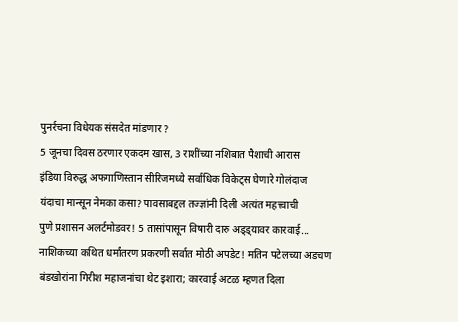पुनर्रचना विधेयक संसदेत मांडणार ?
5 जूनचा दिवस ठरणार एकदम खास, 3 राशींच्या नशिबात पैशाची आरास
इंडिया विरुद्ध अफगाणिस्तान सीरिजमध्ये सर्वाधिक विकेट्स घेणारे गोलंदाज
यंदाचा मान्सून नेमका कसा? पावसाबद्दल तज्ज्ञांनी दिली अत्यंत महत्त्वाची
पुणे प्रशासन अलर्टमोडवर! 5 तासांपासून विषारी दारु अड्ड्यावर कारवाई...
नाशिकच्या कथित धर्मांतरण प्रकरणी सर्वात मोठी अपडेट! मतिन पटेलच्या अडचण
बंडखोरांना गिरीश महाजनांचा थेट इशारा; कारवाई अटळ म्हणत दिला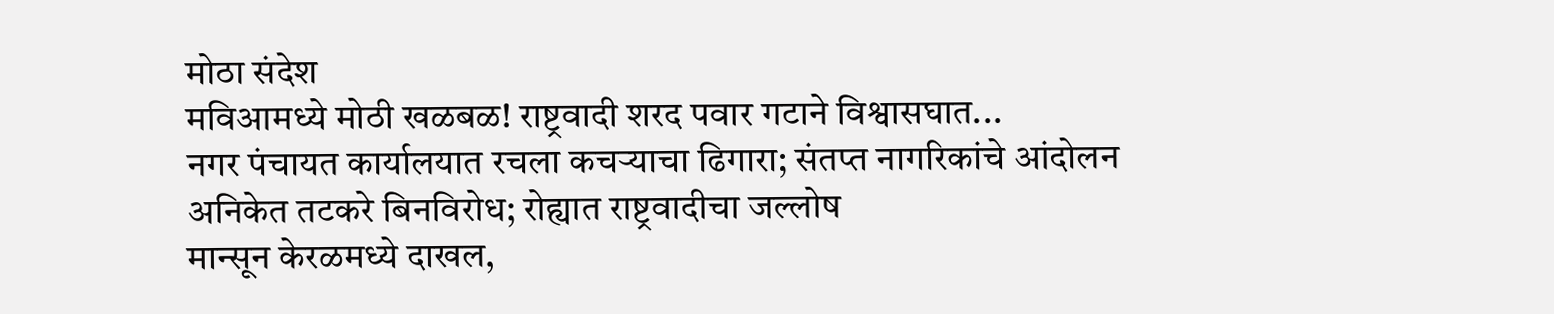मोठा संदेश
मविआमध्ये मोठी खळबळ! राष्ट्रवादी शरद पवार गटाने विश्वासघात...
नगर पंचायत कार्यालयात रचला कचऱ्याचा ढिगारा; संतप्त नागरिकांचे आंदोलन
अनिकेत तटकरे बिनविरोध; रोह्यात राष्ट्रवादीचा जल्लोष
मान्सून केरळमध्ये दाखल,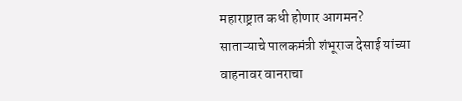महाराष्ट्रात कधी होणार आगमन?
साताऱ्याचे पालकमंत्री शंभूराज देसाई यांच्या वाहनावर वानराचा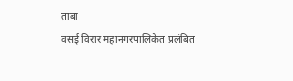ताबा
वसई विरार महानगरपालिकेत प्रलंबित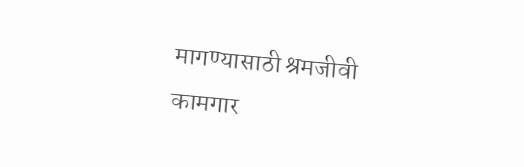मागण्यासाठी श्रमजीवी कामगार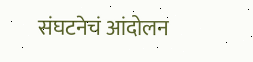संघटनेचं आंदोलन